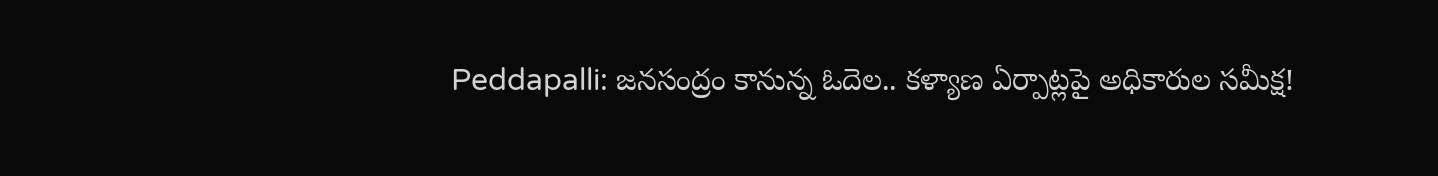Peddapalli: జనసంద్రం కానున్న ఓదెల.. కళ్యాణ ఏర్పాట్లపై అధికారుల సమీక్ష!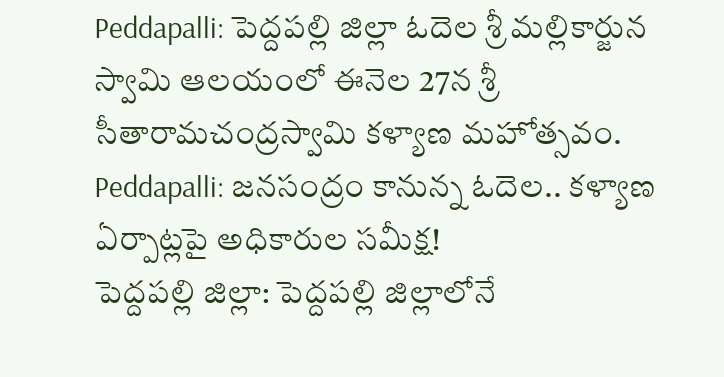Peddapalli: పెద్దపల్లి జిల్లా ఓదెల శ్రీ మల్లికార్జున స్వామి ఆలయంలో ఈనెల 27న శ్రీ సీతారామచంద్రస్వామి కళ్యాణ మహోత్సవం.
Peddapalli: జనసంద్రం కానున్న ఓదెల.. కళ్యాణ ఏర్పాట్లపై అధికారుల సమీక్ష!
పెద్దపల్లి జిల్లా: పెద్దపల్లి జిల్లాలోనే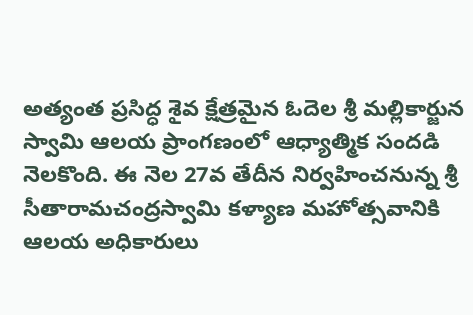అత్యంత ప్రసిద్ధ శైవ క్షేత్రమైన ఓదెల శ్రీ మల్లికార్జున స్వామి ఆలయ ప్రాంగణంలో ఆధ్యాత్మిక సందడి నెలకొంది. ఈ నెల 27వ తేదీన నిర్వహించనున్న శ్రీ సీతారామచంద్రస్వామి కళ్యాణ మహోత్సవానికి ఆలయ అధికారులు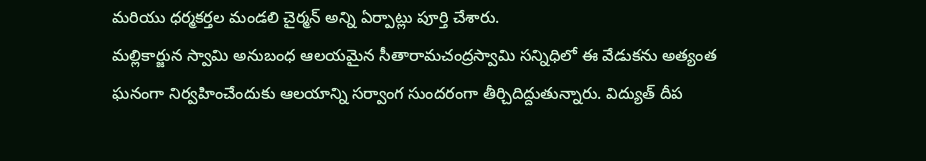మరియు ధర్మకర్తల మండలి చైర్మన్ అన్ని ఏర్పాట్లు పూర్తి చేశారు.
మల్లికార్జున స్వామి అనుబంధ ఆలయమైన సీతారామచంద్రస్వామి సన్నిధిలో ఈ వేడుకను అత్యంత ఘనంగా నిర్వహించేందుకు ఆలయాన్ని సర్వాంగ సుందరంగా తీర్చిదిద్దుతున్నారు. విద్యుత్ దీప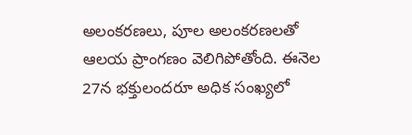అలంకరణలు, పూల అలంకరణలతో ఆలయ ప్రాంగణం వెలిగిపోతోంది. ఈనెల 27న భక్తులందరూ అధిక సంఖ్యలో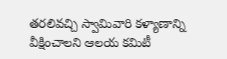తరలివచ్చి స్వామివారి కళ్యాణాన్ని వీక్షించాలని ఆలయ కమిటీ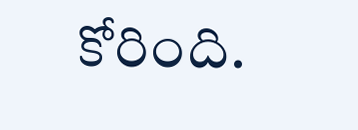కోరింది.